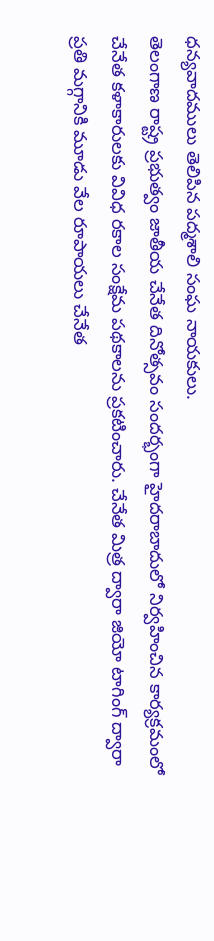ధన్యవాదములు తెలిపిన పద్మశాలి సంఘ నాయకులు.
తెలంగాణ రాష్ట్ర ప్రభుత్వం జాతీయ చేనేత దినోత్సవం సందర్భంగా హైదరాబాదులో నిర్వహించిన కార్యక్రమంలో చేనేత కళాకారులకు వివిధ రకాల సంక్షేమ పథకాలను ప్రకటించారు. చేనేత మిత్ర ద్వారా జియో టాగింగ్ ద్వారా ప్రతి మగ్గానికి మూడు వేల రూపాయలు చేనేత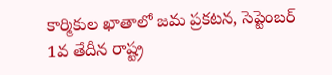కార్మికుల ఖాతాలో జమ ప్రకటన, సెప్టెంబర్ 1వ తేదీన రాష్ట్ర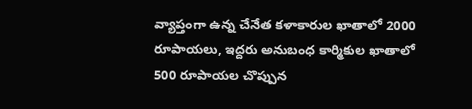వ్యాప్తంగా ఉన్న చేనేత కళాకారుల ఖాతాలో 2000 రూపాయలు, ఇద్దరు అనుబంధ కార్మికుల ఖాతాలో 500 రూపాయల చొప్పున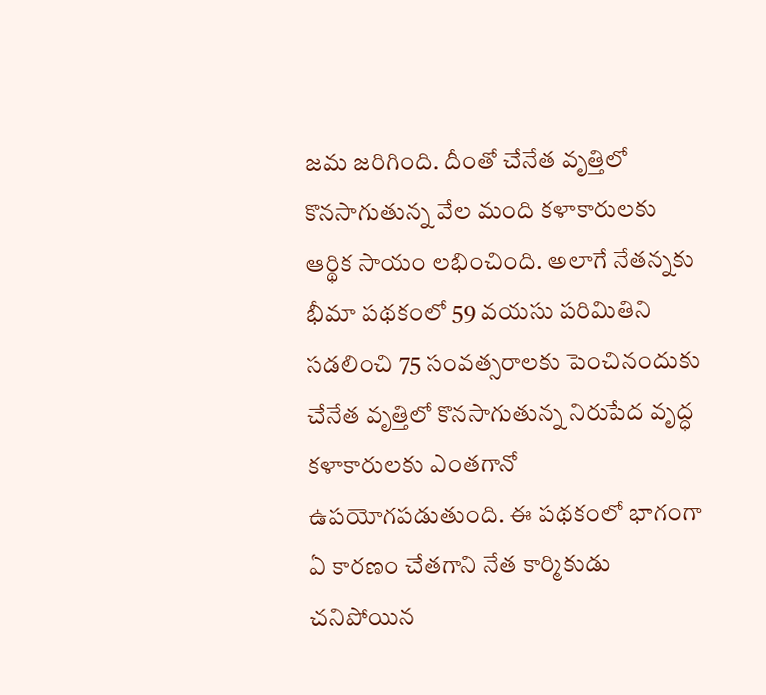జమ జరిగింది. దీంతో చేనేత వృత్తిలో కొనసాగుతున్న వేల మంది కళాకారులకు ఆర్థిక సాయం లభించింది. అలాగే నేతన్నకు భీమా పథకంలో 59 వయసు పరిమితిని సడలించి 75 సంవత్సరాలకు పెంచినందుకు చేనేత వృత్తిలో కొనసాగుతున్న నిరుపేద వృద్ధ కళాకారులకు ఎంతగానో ఉపయోగపడుతుంది. ఈ పథకంలో భాగంగా ఏ కారణం చేతగాని నేత కార్మికుడు చనిపోయిన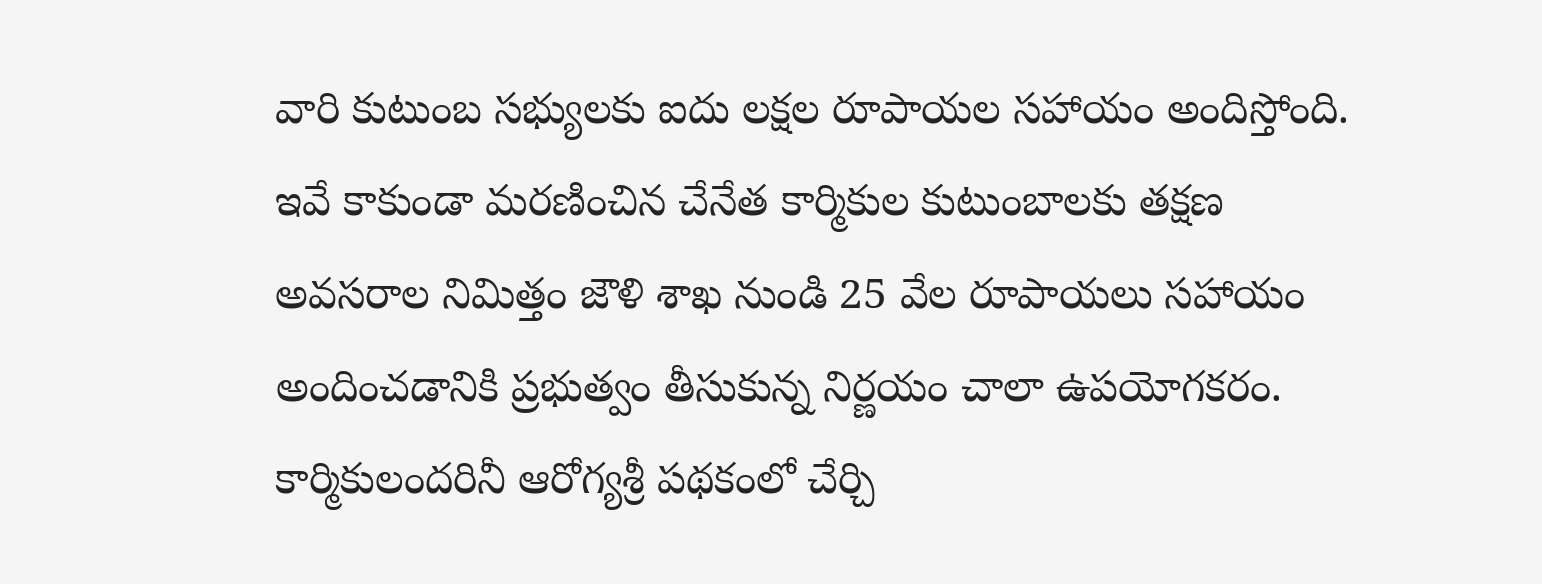వారి కుటుంబ సభ్యులకు ఐదు లక్షల రూపాయల సహాయం అందిస్తోంది. ఇవే కాకుండా మరణించిన చేనేత కార్మికుల కుటుంబాలకు తక్షణ అవసరాల నిమిత్తం జౌళి శాఖ నుండి 25 వేల రూపాయలు సహాయం అందించడానికి ప్రభుత్వం తీసుకున్న నిర్ణయం చాలా ఉపయోగకరం. కార్మికులందరినీ ఆరోగ్యశ్రీ పథకంలో చేర్చి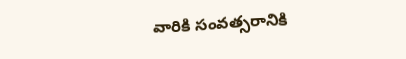వారికి సంవత్సరానికి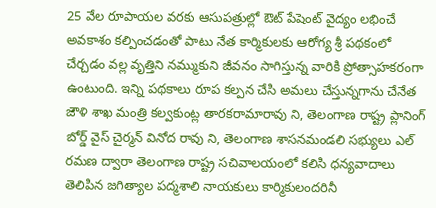25 వేల రూపాయల వరకు ఆసుపత్రుల్లో ఔట్ పేషెంట్ వైద్యం లభించే అవకాశం కల్పించడంతో పాటు నేత కార్మికులకు ఆరోగ్య శ్రీ పథకంలో చేర్చడం వల్ల వృత్తిని నమ్ముకుని జీవనం సాగిస్తున్న వారికి ప్రోత్సాహకరంగా ఉంటుంది. ఇన్ని పథకాలు రూప కల్పన చేసి అమలు చేస్తున్నగాను చేనేత జౌళి శాఖ మంత్రి కల్వకుంట్ల తారకరామారావు ని, తెలంగాణ రాష్ట్ర ప్లానింగ్ బోర్డ్ వైస్ చైర్మన్ వినోద రావు ని, తెలంగాణ శాసనమండలి సభ్యులు ఎల్ రమణ ద్వారా తెలంగాణ రాష్ట్ర సచివాలయంలో కలిసి ధన్యవాదాలు తెలిపిన జగిత్యాల పద్మశాలి నాయకులు కార్మికులందరినీ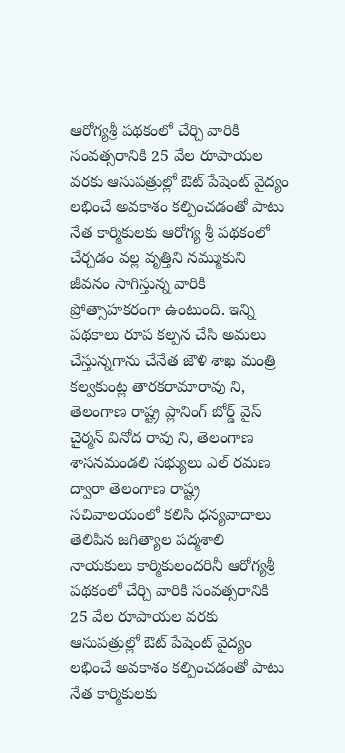ఆరోగ్యశ్రీ పథకంలో చేర్చి వారికి సంవత్సరానికి 25 వేల రూపాయల వరకు ఆసుపత్రుల్లో ఔట్ పేషెంట్ వైద్యం లభించే అవకాశం కల్పించడంతో పాటు నేత కార్మికులకు ఆరోగ్య శ్రీ పథకంలో చేర్చడం వల్ల వృత్తిని నమ్ముకుని జీవనం సాగిస్తున్న వారికి ప్రోత్సాహకరంగా ఉంటుంది. ఇన్ని పథకాలు రూప కల్పన చేసి అమలు చేస్తున్నగాను చేనేత జౌళి శాఖ మంత్రి కల్వకుంట్ల తారకరామారావు ని, తెలంగాణ రాష్ట్ర ప్లానింగ్ బోర్డ్ వైస్ చైర్మన్ వినోద రావు ని, తెలంగాణ శాసనమండలి సభ్యులు ఎల్ రమణ ద్వారా తెలంగాణ రాష్ట్ర సచివాలయంలో కలిసి ధన్యవాదాలు తెలిపిన జగిత్యాల పద్మశాలి నాయకులు కార్మికులందరినీ ఆరోగ్యశ్రీ పథకంలో చేర్చి వారికి సంవత్సరానికి 25 వేల రూపాయల వరకు ఆసుపత్రుల్లో ఔట్ పేషెంట్ వైద్యం లభించే అవకాశం కల్పించడంతో పాటు నేత కార్మికులకు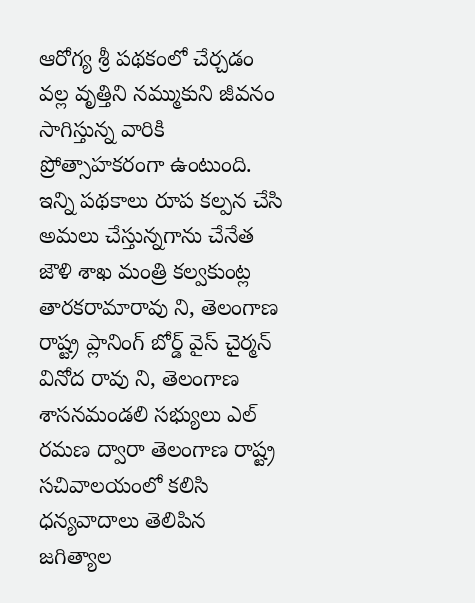ఆరోగ్య శ్రీ పథకంలో చేర్చడం వల్ల వృత్తిని నమ్ముకుని జీవనం సాగిస్తున్న వారికి ప్రోత్సాహకరంగా ఉంటుంది. ఇన్ని పథకాలు రూప కల్పన చేసి అమలు చేస్తున్నగాను చేనేత జౌళి శాఖ మంత్రి కల్వకుంట్ల తారకరామారావు ని, తెలంగాణ రాష్ట్ర ప్లానింగ్ బోర్డ్ వైస్ చైర్మన్ వినోద రావు ని, తెలంగాణ శాసనమండలి సభ్యులు ఎల్ రమణ ద్వారా తెలంగాణ రాష్ట్ర సచివాలయంలో కలిసి ధన్యవాదాలు తెలిపిన జగిత్యాల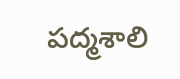పద్మశాలి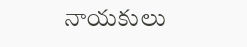నాయకులు